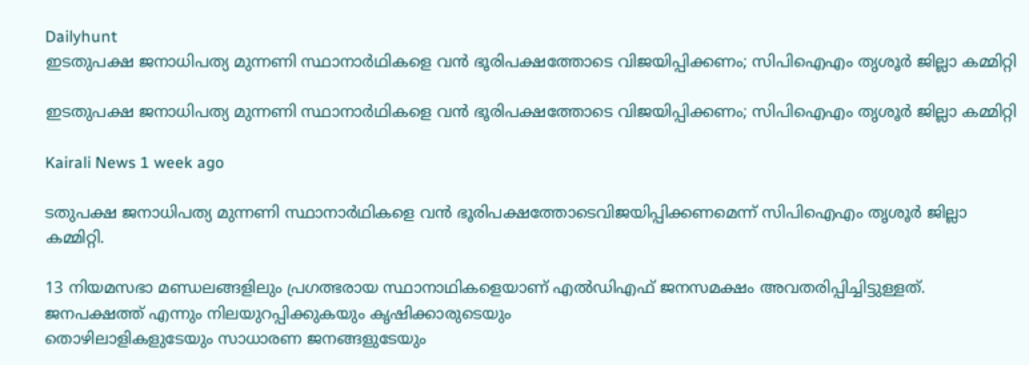Dailyhunt
ഇടതുപക്ഷ ജനാധിപത്യ മുന്നണി സ്ഥാനാര്‍ഥികളെ വൻ ഭൂരിപക്ഷത്തോടെ വിജയിപ്പിക്കണം; സിപിഐഎം തൃശൂര്‍ ജില്ലാ കമ്മിറ്റി

ഇടതുപക്ഷ ജനാധിപത്യ മുന്നണി സ്ഥാനാര്‍ഥികളെ വൻ ഭൂരിപക്ഷത്തോടെ വിജയിപ്പിക്കണം; സിപിഐഎം തൃശൂര്‍ ജില്ലാ കമ്മിറ്റി

Kairali News 1 week ago

ടതുപക്ഷ ജനാധിപത്യ മുന്നണി സ്ഥാനാർഥികളെ വൻ ഭൂരിപക്ഷത്തോടെവിജയിപ്പിക്കണമെന്ന് സിപിഐഎം തൃശൂർ ജില്ലാ കമ്മിറ്റി.

13 നിയമസഭാ മണ്ഡലങ്ങളിലും പ്രഗത്ഭരായ സ്ഥാനാഥികളെയാണ് എല്‍ഡിഎഫ് ജനസമക്ഷം അവതരിപ്പിച്ചിട്ടുള്ളത്. ജനപക്ഷത്ത് എന്നും നിലയുറപ്പിക്കുകയും കൃഷിക്കാരുടെയും
തൊഴിലാളികളുടേയും സാധാരണ ജനങ്ങളുടേയും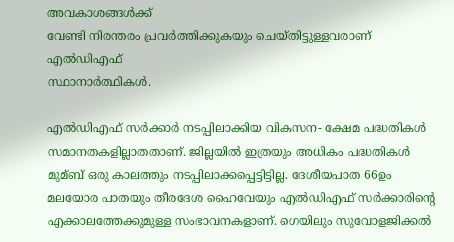അവകാശങ്ങള്‍ക്ക്
വേണ്ടി നിരന്തരം പ്രവർത്തിക്കുകയും ചെയ്തിട്ടുള്ളവരാണ് എല്‍ഡിഎഫ്
സ്ഥാനാർത്ഥികള്‍.

എല്‍ഡിഎഫ് സർക്കാർ നടപ്പിലാക്കിയ വികസന- ക്ഷേമ പദ്ധതികള്‍ സമാനതകളില്ലാതതാണ്. ജില്ലയില്‍ ഇത്രയും അധികം പദ്ധതികള്‍ മുമ്ബ് ഒരു കാലത്തും നടപ്പിലാക്കപ്പെട്ടിട്ടില്ല. ദേശീയപാത 66ഉം മലയോര പാതയും തീരദേശ ഹൈവേയും എല്‍ഡിഎഫ് സർക്കാരിന്റെ എക്കാലത്തേക്കുമുള്ള സംഭാവനകളാണ്. ഗെയിലും സുവോളജിക്കല്‍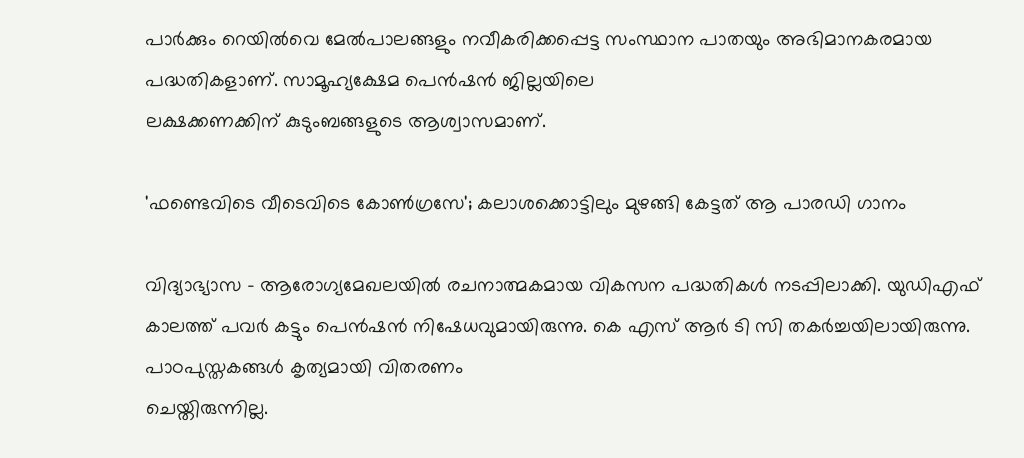പാർക്കും റെയില്‍വെ മേല്‍പാലങ്ങളും നവീകരിക്കപ്പെട്ട സംസ്ഥാന പാതയും അഭിമാനകരമായ പദ്ധതികളാണ്. സാമൂഹ്യക്ഷേമ പെൻഷൻ ജില്ലയിലെ
ലക്ഷക്കണക്കിന് കുടുംബങ്ങളുടെ ആശ്വാസമാണ്.

'ഫണ്ടെവിടെ വീടെവിടെ കോണ്‍ഗ്രസേ'; കലാശക്കൊട്ടിലും മുഴങ്ങി കേട്ടത് ആ പാരഡി ഗാനം

വിദ്യാഭ്യാസ – ആരോഗ്യമേഖലയില്‍ രചനാത്മകമായ വികസന പദ്ധതികള്‍ നടപ്പിലാക്കി. യുഡിഎഫ് കാലത്ത് പവർ കട്ടും പെൻഷൻ നിഷേധവുമായിരുന്നു. കെ എസ് ആർ ടി സി തകർച്ചയിലായിരുന്നു. പാഠപുസ്തകങ്ങള്‍ കൃത്യമായി വിതരണം
ചെയ്തിരുന്നില്ല.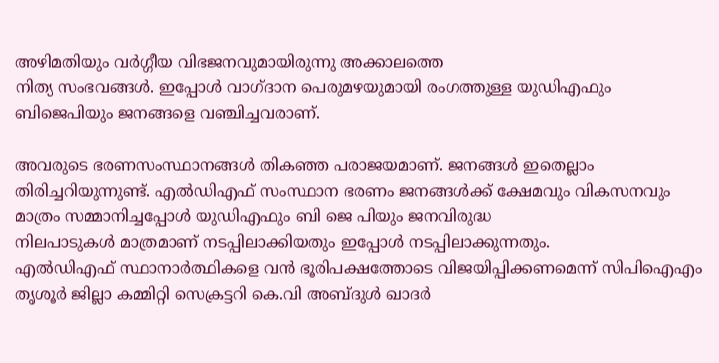അഴിമതിയും വർഗ്ഗീയ വിഭജനവുമായിരുന്നു അക്കാലത്തെ
നിത്യ സംഭവങ്ങള്‍. ഇപ്പോള്‍ വാഗ്ദാന പെരുമഴയുമായി രംഗത്തുള്ള യുഡിഎഫും
ബിജെപിയും ജനങ്ങളെ വഞ്ചിച്ചവരാണ്.

അവരുടെ ഭരണസംസ്ഥാനങ്ങള്‍ തികഞ്ഞ പരാജയമാണ്. ജനങ്ങള്‍ ഇതെല്ലാം തിരിച്ചറിയുന്നുണ്ട്. എല്‍ഡിഎഫ് സംസ്ഥാന ഭരണം ജനങ്ങള്‍ക്ക് ക്ഷേമവും വികസനവും മാത്രം സമ്മാനിച്ചപ്പോള്‍ യുഡിഎഫും ബി ജെ പിയും ജനവിരുദ്ധ
നിലപാടുകള്‍ മാത്രമാണ് നടപ്പിലാക്കിയതും ഇപ്പോള്‍ നടപ്പിലാക്കുന്നതും.
എല്‍ഡിഎഫ് സ്ഥാനാർത്ഥികളെ വൻ ഭൂരിപക്ഷത്തോടെ വിജയിപ്പിക്കണമെന്ന് സിപിഐഎം തൃശൂർ ജില്ലാ കമ്മിറ്റി സെക്രട്ടറി കെ.വി അബ്ദുള്‍ ഖാദർ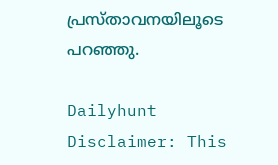പ്രസ്താവനയിലൂടെ പറഞ്ഞു.

Dailyhunt
Disclaimer: This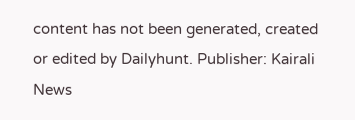content has not been generated, created or edited by Dailyhunt. Publisher: Kairali News